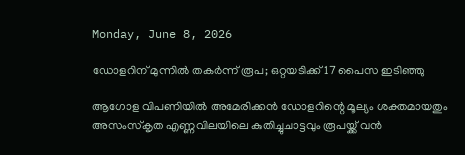Monday, June 8, 2026

ഡോളറിന് മുന്നില്‍ തകര്‍ന്ന് രൂപ; ഒറ്റയടിക്ക് 17 പൈസ ഇടിഞ്ഞു

ആഗോള വിപണിയില്‍ അമേരിക്കന്‍ ഡോളറിന്റെ മൂല്യം ശക്തമായതും അസംസ്‌കൃത എണ്ണവിലയിലെ കുതിച്ചുചാട്ടവും രൂപയ്ക്ക് വന്‍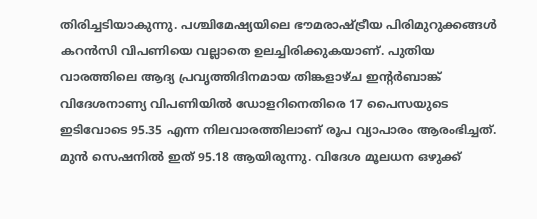തിരിച്ചടിയാകുന്നു. പശ്ചിമേഷ്യയിലെ ഭൗമരാഷ്ട്രീയ പിരിമുറുക്കങ്ങള്‍ കറന്‍സി വിപണിയെ വല്ലാതെ ഉലച്ചിരിക്കുകയാണ്. പുതിയ വാരത്തിലെ ആദ്യ പ്രവൃത്തിദിനമായ തിങ്കളാഴ്ച ഇന്റര്‍ബാങ്ക് വിദേശനാണ്യ വിപണിയില്‍ ഡോളറിനെതിരെ 17 പൈസയുടെ ഇടിവോടെ 95.35 എന്ന നിലവാരത്തിലാണ് രൂപ വ്യാപാരം ആരംഭിച്ചത്. മുന്‍ സെഷനില്‍ ഇത് 95.18 ആയിരുന്നു. വിദേശ മൂലധന ഒഴുക്ക്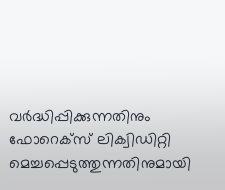വര്‍ദ്ധിപ്പിക്കുന്നതിനും ഫോറെക്‌സ് ലിക്വിഡിറ്റി മെച്ചപ്പെടുത്തുന്നതിനുമായി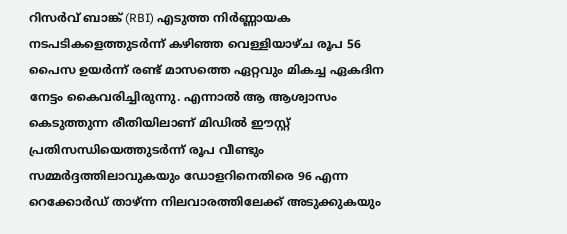റിസര്‍വ് ബാങ്ക് (RBI) എടുത്ത നിര്‍ണ്ണായക നടപടികളെത്തുടര്‍ന്ന് കഴിഞ്ഞ വെള്ളിയാഴ്ച രൂപ 56 പൈസ ഉയര്‍ന്ന് രണ്ട് മാസത്തെ ഏറ്റവും മികച്ച ഏകദിന നേട്ടം കൈവരിച്ചിരുന്നു. എന്നാല്‍ ആ ആശ്വാസം കെടുത്തുന്ന രീതിയിലാണ് മിഡില്‍ ഈസ്റ്റ് പ്രതിസന്ധിയെത്തുടര്‍ന്ന് രൂപ വീണ്ടും സമ്മര്‍ദ്ദത്തിലാവുകയും ഡോളറിനെതിരെ 96 എന്ന റെക്കോര്‍ഡ് താഴ്ന്ന നിലവാരത്തിലേക്ക് അടുക്കുകയും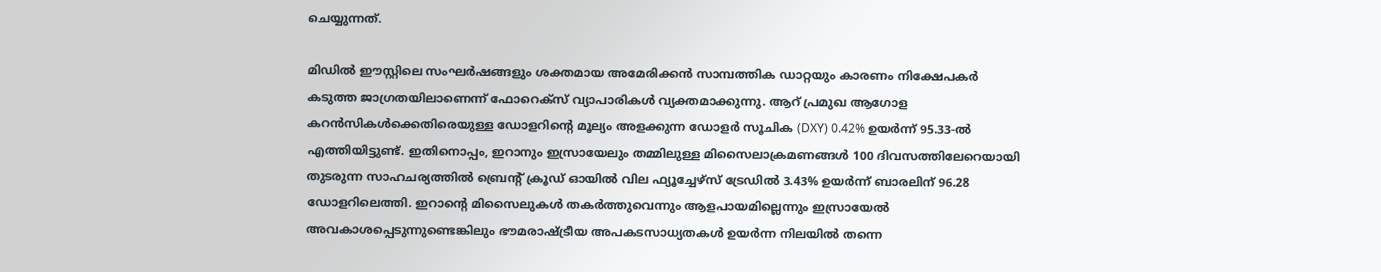ചെയ്യുന്നത്.

മിഡില്‍ ഈസ്റ്റിലെ സംഘര്‍ഷങ്ങളും ശക്തമായ അമേരിക്കന്‍ സാമ്പത്തിക ഡാറ്റയും കാരണം നിക്ഷേപകര്‍ കടുത്ത ജാഗ്രതയിലാണെന്ന് ഫോറെക്‌സ് വ്യാപാരികള്‍ വ്യക്തമാക്കുന്നു. ആറ് പ്രമുഖ ആഗോള കറന്‍സികള്‍ക്കെതിരെയുള്ള ഡോളറിന്റെ മൂല്യം അളക്കുന്ന ഡോളര്‍ സൂചിക (DXY) 0.42% ഉയര്‍ന്ന് 95.33-ല്‍ എത്തിയിട്ടുണ്ട്. ഇതിനൊപ്പം, ഇറാനും ഇസ്രായേലും തമ്മിലുള്ള മിസൈലാക്രമണങ്ങള്‍ 100 ദിവസത്തിലേറെയായി തുടരുന്ന സാഹചര്യത്തില്‍ ബ്രെന്റ് ക്രൂഡ് ഓയില്‍ വില ഫ്യൂച്ചേഴ്‌സ് ട്രേഡില്‍ 3.43% ഉയര്‍ന്ന് ബാരലിന് 96.28 ഡോളറിലെത്തി. ഇറാന്റെ മിസൈലുകള്‍ തകര്‍ത്തുവെന്നും ആളപായമില്ലെന്നും ഇസ്രായേല്‍ അവകാശപ്പെടുന്നുണ്ടെങ്കിലും ഭൗമരാഷ്ട്രീയ അപകടസാധ്യതകള്‍ ഉയര്‍ന്ന നിലയില്‍ തന്നെ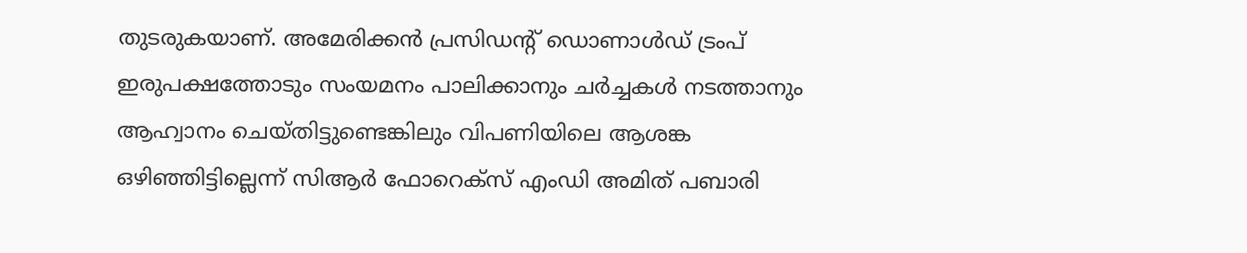തുടരുകയാണ്. അമേരിക്കന്‍ പ്രസിഡന്റ് ഡൊണാള്‍ഡ് ട്രംപ് ഇരുപക്ഷത്തോടും സംയമനം പാലിക്കാനും ചര്‍ച്ചകള്‍ നടത്താനും ആഹ്വാനം ചെയ്തിട്ടുണ്ടെങ്കിലും വിപണിയിലെ ആശങ്ക ഒഴിഞ്ഞിട്ടില്ലെന്ന് സിആര്‍ ഫോറെക്‌സ് എംഡി അമിത് പബാരി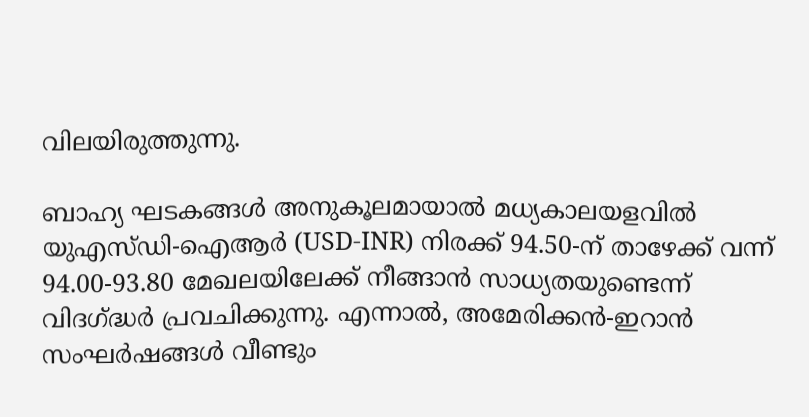വിലയിരുത്തുന്നു.

ബാഹ്യ ഘടകങ്ങള്‍ അനുകൂലമായാല്‍ മധ്യകാലയളവില്‍ യുഎസ്ഡി-ഐആര്‍ (USD-INR) നിരക്ക് 94.50-ന് താഴേക്ക് വന്ന് 94.00-93.80 മേഖലയിലേക്ക് നീങ്ങാന്‍ സാധ്യതയുണ്ടെന്ന് വിദഗ്ദ്ധര്‍ പ്രവചിക്കുന്നു. എന്നാല്‍, അമേരിക്കന്‍-ഇറാന്‍ സംഘര്‍ഷങ്ങള്‍ വീണ്ടും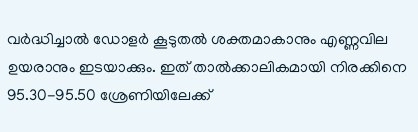വര്‍ദ്ധിച്ചാല്‍ ഡോളര്‍ കൂടുതല്‍ ശക്തമാകാനും എണ്ണവില ഉയരാനും ഇടയാക്കും. ഇത് താല്‍ക്കാലികമായി നിരക്കിനെ 95.30-95.50 ശ്രേണിയിലേക്ക്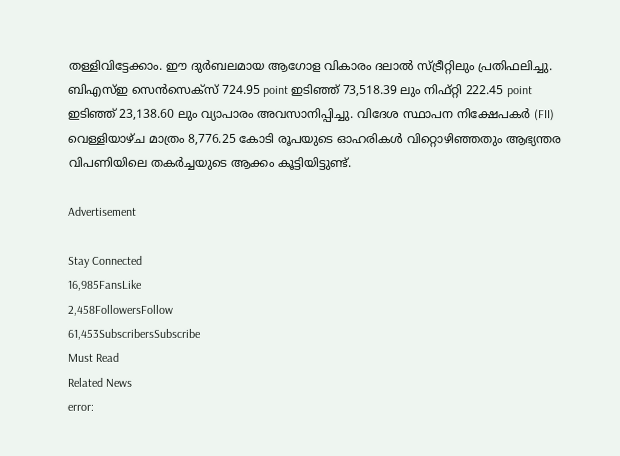തള്ളിവിട്ടേക്കാം. ഈ ദുര്‍ബലമായ ആഗോള വികാരം ദലാല്‍ സ്ട്രീറ്റിലും പ്രതിഫലിച്ചു. ബിഎസ്ഇ സെന്‍സെക്‌സ് 724.95 point ഇടിഞ്ഞ് 73,518.39 ലും നിഫ്റ്റി 222.45 point ഇടിഞ്ഞ് 23,138.60 ലും വ്യാപാരം അവസാനിപ്പിച്ചു. വിദേശ സ്ഥാപന നിക്ഷേപകര്‍ (FII) വെള്ളിയാഴ്ച മാത്രം 8,776.25 കോടി രൂപയുടെ ഓഹരികള്‍ വിറ്റൊഴിഞ്ഞതും ആഭ്യന്തര വിപണിയിലെ തകര്‍ച്ചയുടെ ആക്കം കൂട്ടിയിട്ടുണ്ട്.

Advertisement

Stay Connected
16,985FansLike
2,458FollowersFollow
61,453SubscribersSubscribe
Must Read
Related News
error: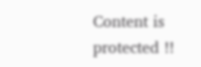Content is protected !!